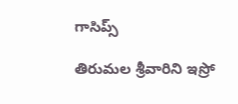గాసిప్స్

తిరుమల శ్రీవారిని ఇస్రో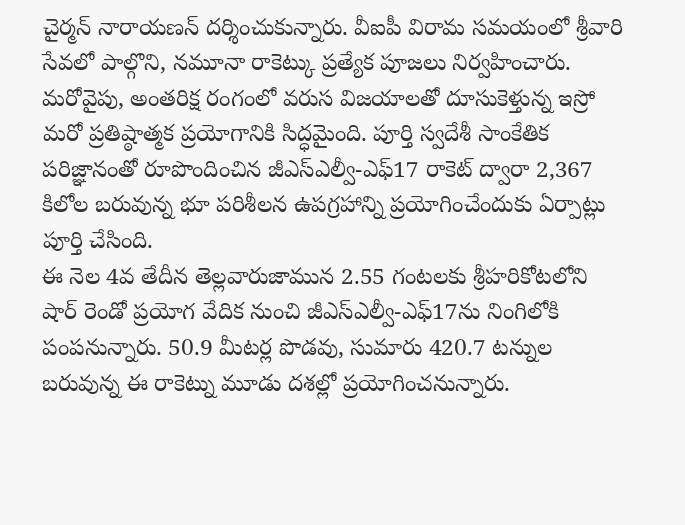చైర్మన్ నారాయణన్ దర్శించుకున్నారు. వీఐపీ విరామ సమయంలో శ్రీవారి సేవలో పాల్గొని, నమూనా రాకెట్కు ప్రత్యేక పూజలు నిర్వహించారు. మరోవైపు, అంతరిక్ష రంగంలో వరుస విజయాలతో దూసుకెళ్తున్న ఇస్రో మరో ప్రతిష్ఠాత్మక ప్రయోగానికి సిద్ధమైంది. పూర్తి స్వదేశీ సాంకేతిక పరిజ్ఞానంతో రూపొందించిన జీఎస్ఎల్వీ-ఎఫ్17 రాకెట్ ద్వారా 2,367 కిలోల బరువున్న భూ పరిశీలన ఉపగ్రహాన్ని ప్రయోగించేందుకు ఏర్పాట్లు పూర్తి చేసింది.
ఈ నెల 4వ తేదీన తెల్లవారుజామున 2.55 గంటలకు శ్రీహరికోటలోని షార్ రెండో ప్రయోగ వేదిక నుంచి జీఎస్ఎల్వీ-ఎఫ్17ను నింగిలోకి పంపనున్నారు. 50.9 మీటర్ల పొడవు, సుమారు 420.7 టన్నుల బరువున్న ఈ రాకెట్ను మూడు దశల్లో ప్రయోగించనున్నారు.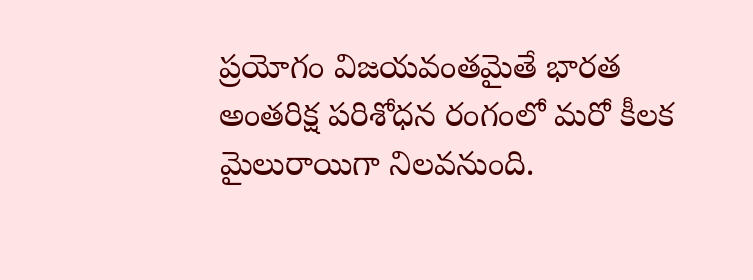ప్రయోగం విజయవంతమైతే భారత అంతరిక్ష పరిశోధన రంగంలో మరో కీలక మైలురాయిగా నిలవనుంది.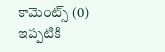కామెంట్స్ (0)
ఇప్పటికి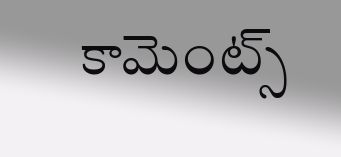కామెంట్స్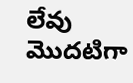లేవు
మొదటిగా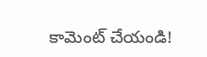కామెంట్ చేయండి!